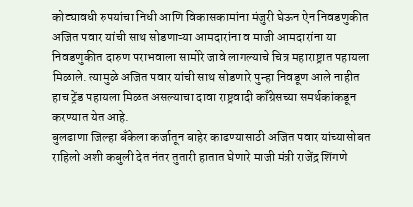कोट्यावधी रुपयांचा निधी आणि विकासकामांना मंजुरी घेऊन ऐन निवडणुकीत अजित पवार यांची साथ सोडणाऱ्या आमदारांना व माजी आमदारांना या निवडणुकीत दारुण पराभवाला सामोरे जावे लागल्याचे चित्र महाराष्ट्रात पहायला मिळाले. त्यामुळे अजित पवार यांची साथ सोडणारे पुन्हा निवडूण आले नाहीत हाच ट्रेंड पहायला मिळत असल्याचा दावा राष्ट्रवादी काँग्रेसच्या समर्थकांकडून करण्यात येत आहे.
बुलढाणा जिल्हा बँकेला कर्जातून बाहेर काढण्यासाठी अजित पवार यांच्यासोबत राहिलो अशी कबुली देत नंतर तुतारी हातात घेणारे माजी मंत्री राजेंद्र शिंगणे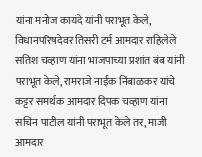यांना मनोज कायंदे यांनी पराभूत केले, विधानपरिषदेवर तिसरी टर्म आमदार राहिलेले सतिश चव्हाण यांना भाजपाच्या प्रशांत बंब यांनी पराभूत केले, रामराजे नाईक निंबाळकर यांचे कट्टर समर्थक आमदार दिपक चव्हाण यांना सचिन पाटील यांनी पराभूत केले तर, माजी आमदार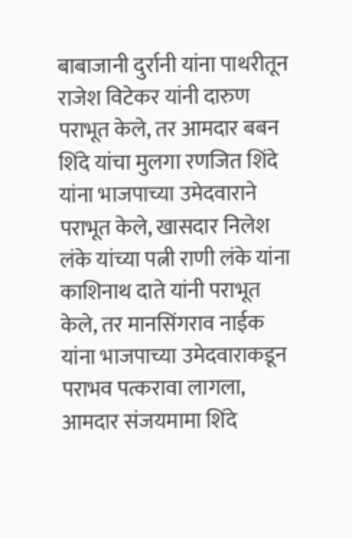बाबाजानी दुर्रानी यांना पाथरीतून राजेश विटेकर यांनी दारुण पराभूत केले, तर आमदार बबन शिंदे यांचा मुलगा रणजित शिंदे यांना भाजपाच्या उमेदवाराने पराभूत केले, खासदार निलेश लंके यांच्या पत्नी राणी लंके यांना काशिनाथ दाते यांनी पराभूत केले, तर मानसिंगराव नाईक यांना भाजपाच्या उमेदवाराकडून पराभव पत्करावा लागला, आमदार संजयमामा शिंदे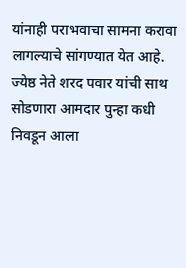यांनाही पराभवाचा सामना करावा लागल्याचे सांगण्यात येत आहे.
ज्येष्ठ नेते शरद पवार यांची साथ सोडणारा आमदार पुन्हा कधी निवडून आला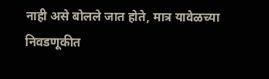नाही असे बोलले जात होते, मात्र यावेळच्या निवडणूकीत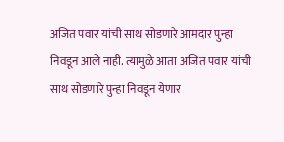अजित पवार यांची साथ सोडणारे आमदार पुन्हा निवडून आले नाही. त्यामुळे आता अजित पवार यांची साथ सोडणारे पुन्हा निवडून येणार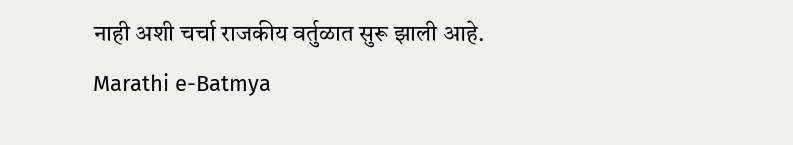नाही अशी चर्चा राजकीय वर्तुळात सुरू झाली आहे.
Marathi e-Batmya